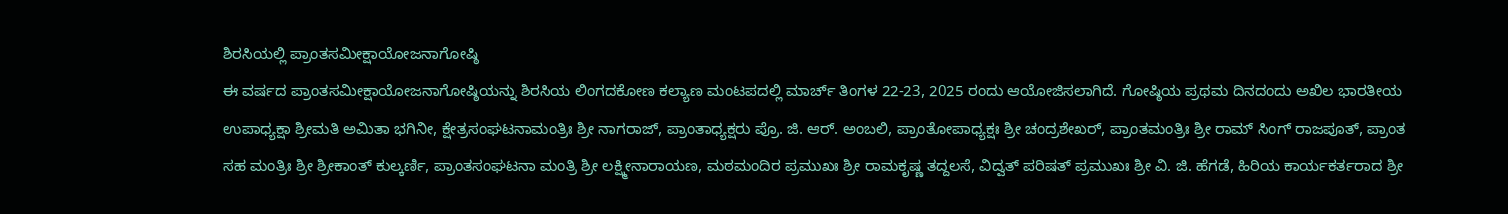ಶಿರಸಿಯಲ್ಲಿ ಪ್ರಾಂತಸಮೀಕ್ಷಾಯೋಜನಾಗೋಷ್ಠಿ
ಈ ವರ್ಷದ ಪ್ರಾಂತಸಮೀಕ್ಷಾಯೋಜನಾಗೋಷ್ಠಿಯನ್ನು ಶಿರಸಿಯ ಲಿಂಗದಕೋಣ ಕಲ್ಯಾಣ ಮಂಟಪದಲ್ಲಿ ಮಾರ್ಚ್ ತಿಂಗಳ 22-23, 2025 ರಂದು ಆಯೋಜಿಸಲಾಗಿದೆ. ಗೋಷ್ಠಿಯ ಪ್ರಥಮ ದಿನದಂದು ಅಖಿಲ ಭಾರತೀಯ ಉಪಾಧ್ಯಕ್ಷಾ ಶ್ರೀಮತಿ ಅಮಿತಾ ಭಗಿನೀ, ಕ್ಷೇತ್ರಸಂಘಟನಾಮಂತ್ರಿಃ ಶ್ರೀ ನಾಗರಾಜ್, ಪ್ರಾಂತಾಧ್ಯಕ್ಷರು ಪ್ರೊ. ಜಿ. ಆರ್. ಅಂಬಲಿ, ಪ್ರಾಂತೋಪಾಧ್ಯಕ್ಷಃ ಶ್ರೀ ಚಂದ್ರಶೇಖರ್, ಪ್ರಾಂತಮಂತ್ರಿಃ ಶ್ರೀ ರಾಮ್ ಸಿಂಗ್ ರಾಜಪೂತ್, ಪ್ರಾಂತ ಸಹ ಮಂತ್ರಿಃ ಶ್ರೀ ಶ್ರೀಕಾಂತ್ ಕುಲ್ಕರ್ಣಿ, ಪ್ರಾಂತಸಂಘಟನಾ ಮಂತ್ರಿ ಶ್ರೀ ಲಕ್ಷ್ಮೀನಾರಾಯಣ, ಮಠಮಂದಿರ ಪ್ರಮುಖಃ ಶ್ರೀ ರಾಮಕೃಷ್ಣ ತದ್ದಲಸೆ, ವಿದ್ವತ್ ಪರಿಷತ್ ಪ್ರಮುಖಃ ಶ್ರೀ ವಿ. ಜಿ. ಹೆಗಡೆ, ಹಿರಿಯ ಕಾರ್ಯಕರ್ತರಾದ ಶ್ರೀ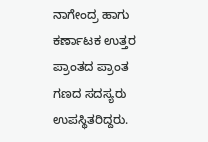ನಾಗೇಂದ್ರ ಹಾಗು ಕರ್ಣಾಟಕ ಉತ್ತರ ಪ್ರಾಂತದ ಪ್ರಾಂತ ಗಣದ ಸದಸ್ಯರು ಉಪಸ್ಥಿತರಿದ್ದರು.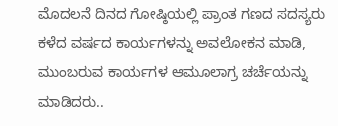ಮೊದಲನೆ ದಿನದ ಗೋಷ್ಠಿಯಲ್ಲಿ ಪ್ರಾಂತ ಗಣದ ಸದಸ್ಯರು ಕಳೆದ ವರ್ಷದ ಕಾರ್ಯಗಳನ್ನು ಅವಲೋಕನ ಮಾಡಿ, ಮುಂಬರುವ ಕಾರ್ಯಗಳ ಆಮೂಲಾಗ್ರ ಚರ್ಚೆಯನ್ನು ಮಾಡಿದರು..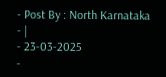- Post By : North Karnataka
- |
- 23-03-2025
-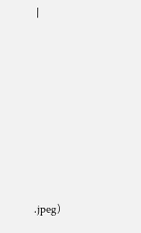|













.jpeg)